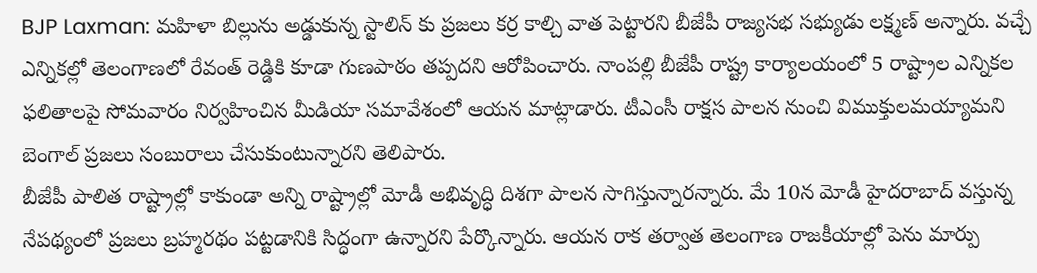BJP Laxman: మహిళా బిల్లును అడ్డుకున్న స్టాలిన్ కు ప్రజలు కర్ర కాల్చి వాత పెట్టారని బీజేపీ రాజ్యసభ సభ్యుడు లక్ష్మణ్ అన్నారు. వచ్చే ఎన్నికల్లో తెలంగాణలో రేవంత్ రెడ్డికి కూడా గుణపాఠం తప్పదని ఆరోపించారు. నాంపల్లి బీజేపీ రాష్ట్ర కార్యాలయంలో 5 రాష్ట్రాల ఎన్నికల ఫలితాలపై సోమవారం నిర్వహించిన మీడియా సమావేశంలో ఆయన మాట్లాడారు. టీఎంసీ రాక్షస పాలన నుంచి విముక్తులమయ్యామని బెంగాల్ ప్రజలు సంబురాలు చేసుకుంటున్నారని తెలిపారు.
బీజేపీ పాలిత రాష్ట్రాల్లో కాకుండా అన్ని రాష్ట్రాల్లో మోడీ అభివృద్ధి దిశగా పాలన సాగిస్తున్నారన్నారు. మే 10న మోడీ హైదరాబాద్ వస్తున్న నేపథ్యంలో ప్రజలు బ్రహ్మరథం పట్టడానికి సిద్ధంగా ఉన్నారని పేర్కొన్నారు. ఆయన రాక తర్వాత తెలంగాణ రాజకీయాల్లో పెను మార్పు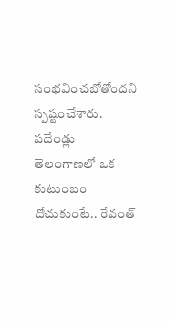సంభవించబోతోందని స్పష్టంచేశారు. పదేండ్లు తెలంగాణలో ఒక కుటుంబం దోచుకుంటే.. రేవంత్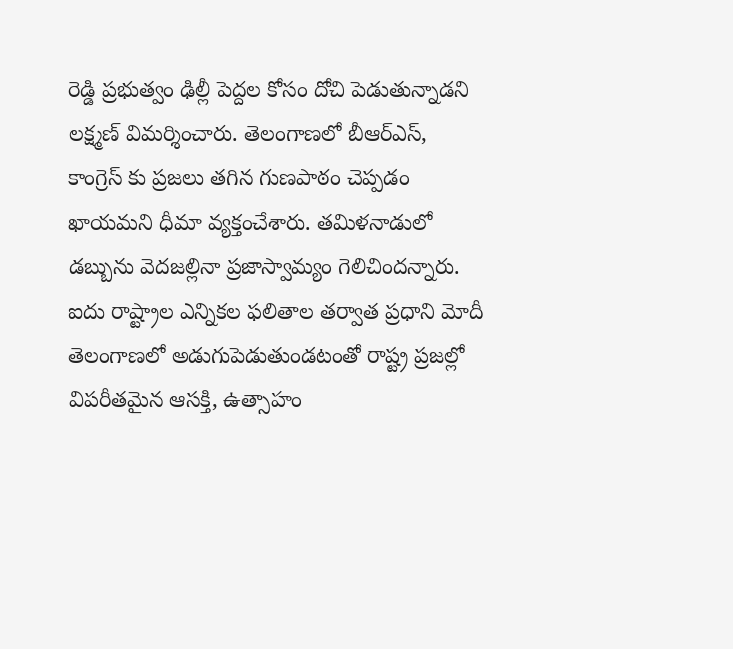రెడ్డి ప్రభుత్వం ఢిల్లీ పెద్దల కోసం దోచి పెడుతున్నాడని లక్ష్మణ్ విమర్శించారు. తెలంగాణలో బీఆర్ఎస్, కాంగ్రెస్ కు ప్రజలు తగిన గుణపాఠం చెప్పడం ఖాయమని ధీమా వ్యక్తంచేశారు. తమిళనాడులో డబ్బును వెదజల్లినా ప్రజాస్వామ్యం గెలిచిందన్నారు.
ఐదు రాష్ట్రాల ఎన్నికల ఫలితాల తర్వాత ప్రధాని మోదీ తెలంగాణలో అడుగుపెడుతుండటంతో రాష్ట్ర ప్రజల్లో విపరీతమైన ఆసక్తి, ఉత్సాహం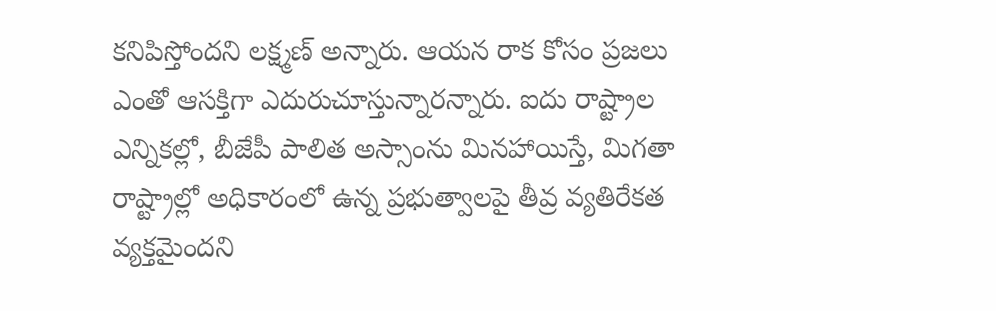కనిపిస్తోందని లక్ష్మణ్ అన్నారు. ఆయన రాక కోసం ప్రజలు ఎంతో ఆసక్తిగా ఎదురుచూస్తున్నారన్నారు. ఐదు రాష్ట్రాల ఎన్నికల్లో, బీజేపీ పాలిత అస్సాంను మినహాయిస్తే, మిగతా రాష్ట్రాల్లో అధికారంలో ఉన్న ప్రభుత్వాలపై తీవ్ర వ్యతిరేకత వ్యక్తమైందని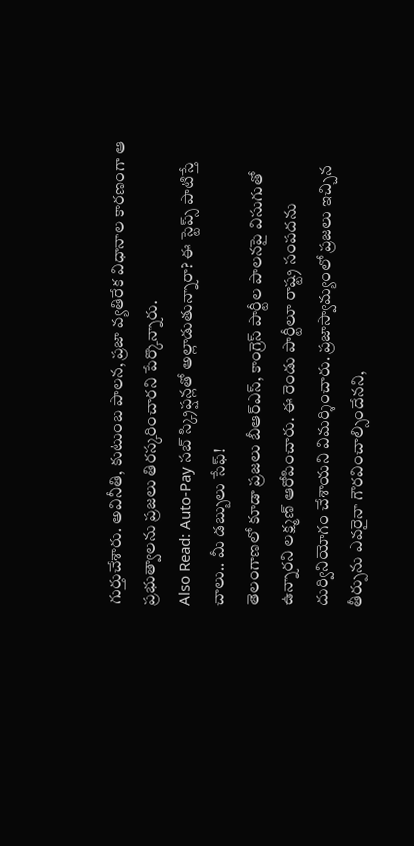గుర్తుచేశారు. అవినీతి, కుటుంబ పాలన, ప్రజా వ్యతిరేక విధానాల కారణంగా ఆ ప్రభుత్వాలను ప్రజలు తిరస్కరించారని పేర్కొన్నారు.
Also Read: Auto-Pay సబ్ స్క్రిప్షన్లతో అల్లాడుతున్నారా? ఈ స్టెప్స్ పాటిస్తే చాలు.. మీ డబ్బులు సేఫ్!
తెలంగాణలో కూడా ప్రజలు బీఆర్ఎస్, కాంగ్రెస్ పార్టీల పాలనపై విసుగుతో ఉన్నారని లక్ష్మణ్ ఆరోపించారు. ఈ రెండు పార్టీలూ రాష్ట్ర సంపదను దుర్వినియోగం చేశాయని విమర్శించారు. ప్రజాస్వామ్యంలో ప్రజలు ఇచ్చిన తీర్పును ఎవరైనా గౌరవించాల్సిందేనని,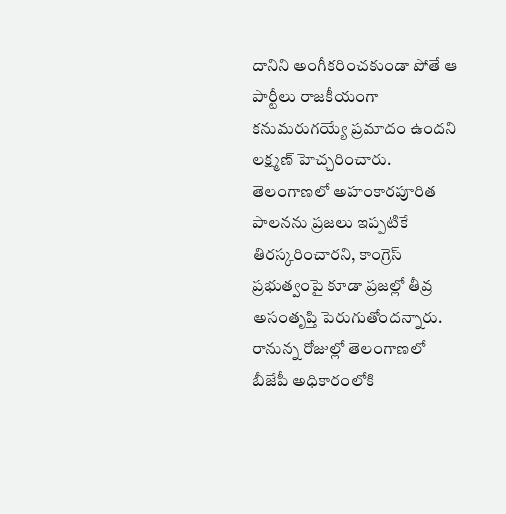దానిని అంగీకరించకుండా పోతే ఆ పార్టీలు రాజకీయంగా కనుమరుగయ్యే ప్రమాదం ఉందని లక్ష్మణ్ హెచ్చరించారు. తెలంగాణలో అహంకారపూరిత పాలనను ప్రజలు ఇప్పటికే తిరస్కరించారని, కాంగ్రెస్ ప్రభుత్వంపై కూడా ప్రజల్లో తీవ్ర అసంతృప్తి పెరుగుతోందన్నారు. రానున్న రోజుల్లో తెలంగాణలో బీజేపీ అధికారంలోకి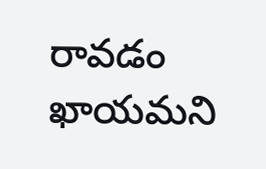రావడం ఖాయమని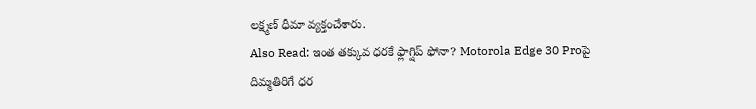లక్ష్మణ్ ధీమా వ్యక్తంచేశారు.
Also Read: ఇంత తక్కువ ధరకే ఫ్లాగ్షిప్ ఫోనా? Motorola Edge 30 Proపై దిమ్మతిరిగే ధర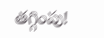తగ్గింపు!